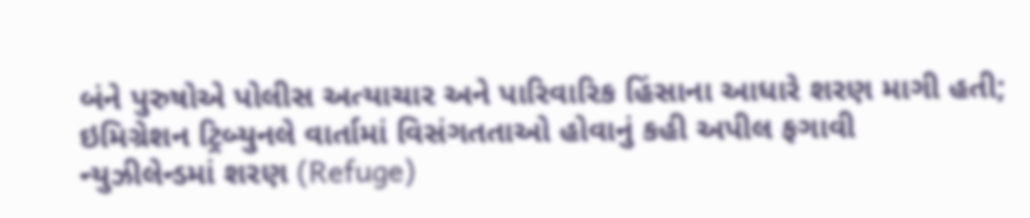બંને પુરુષોએ પોલીસ અત્યાચાર અને પારિવારિક હિંસાના આધારે શરણ માગી હતી; ઇમિગ્રેશન ટ્રિબ્યુનલે વાર્તામાં વિસંગતતાઓ હોવાનું કહી અપીલ ફગાવી
ન્યુઝીલેન્ડમાં શરણ (Refuge)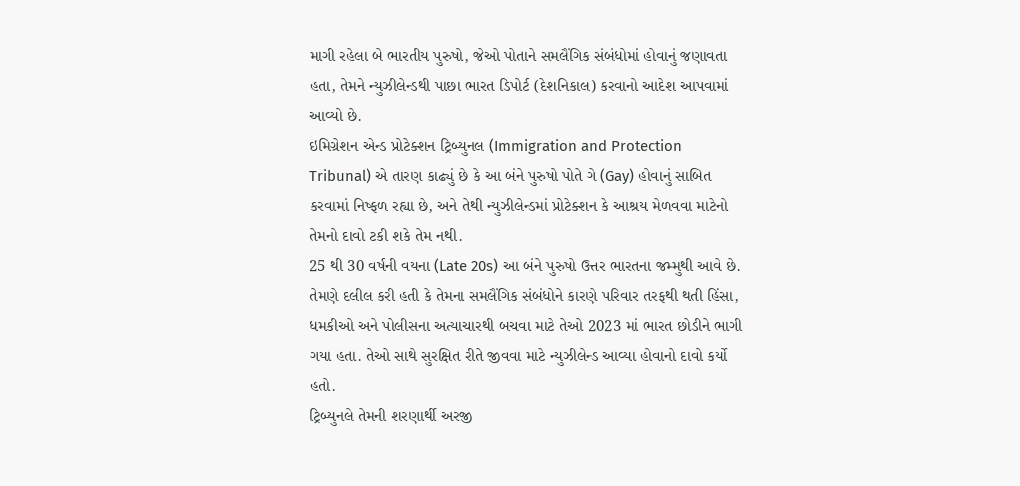માગી રહેલા બે ભારતીય પુરુષો, જેઓ પોતાને સમલૈંગિક સંબંધોમાં હોવાનું જણાવતા હતા, તેમને ન્યુઝીલેન્ડથી પાછા ભારત ડિપોર્ટ (દેશનિકાલ) કરવાનો આદેશ આપવામાં આવ્યો છે.
ઇમિગ્રેશન એન્ડ પ્રોટેક્શન ટ્રિબ્યુનલ (Immigration and Protection Tribunal) એ તારણ કાઢ્યું છે કે આ બંને પુરુષો પોતે ગે (Gay) હોવાનું સાબિત કરવામાં નિષ્ફળ રહ્યા છે, અને તેથી ન્યુઝીલેન્ડમાં પ્રોટેક્શન કે આશ્રય મેળવવા માટેનો તેમનો દાવો ટકી શકે તેમ નથી.
25 થી 30 વર્ષની વયના (Late 20s) આ બંને પુરુષો ઉત્તર ભારતના જમ્મુથી આવે છે. તેમણે દલીલ કરી હતી કે તેમના સમલૈંગિક સંબંધોને કારણે પરિવાર તરફથી થતી હિંસા, ધમકીઓ અને પોલીસના અત્યાચારથી બચવા માટે તેઓ 2023 માં ભારત છોડીને ભાગી ગયા હતા. તેઓ સાથે સુરક્ષિત રીતે જીવવા માટે ન્યુઝીલેન્ડ આવ્યા હોવાનો દાવો કર્યો હતો.
ટ્રિબ્યુનલે તેમની શરણાર્થી અરજી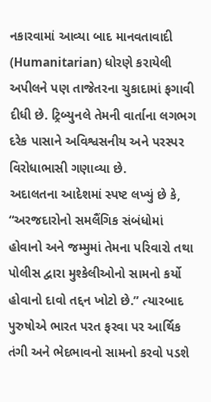નકારવામાં આવ્યા બાદ માનવતાવાદી (Humanitarian) ધોરણે કરાયેલી અપીલને પણ તાજેતરના ચુકાદામાં ફગાવી દીધી છે. ટ્રિબ્યુનલે તેમની વાર્તાના લગભગ દરેક પાસાને અવિશ્વસનીય અને પરસ્પર વિરોધાભાસી ગણાવ્યા છે.
અદાલતના આદેશમાં સ્પષ્ટ લખ્યું છે કે, “અરજદારોનો સમલૈંગિક સંબંધોમાં હોવાનો અને જમ્મુમાં તેમના પરિવારો તથા પોલીસ દ્વારા મુશ્કેલીઓનો સામનો કર્યો હોવાનો દાવો તદ્દન ખોટો છે.” ત્યારબાદ પુરુષોએ ભારત પરત ફરવા પર આર્થિક તંગી અને ભેદભાવનો સામનો કરવો પડશે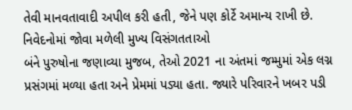તેવી માનવતાવાદી અપીલ કરી હતી, જેને પણ કોર્ટે અમાન્ય રાખી છે.
નિવેદનોમાં જોવા મળેલી મુખ્ય વિસંગતતાઓ
બંને પુરુષોના જણાવ્યા મુજબ, તેઓ 2021 ના અંતમાં જમ્મુમાં એક લગ્ન પ્રસંગમાં મળ્યા હતા અને પ્રેમમાં પડ્યા હતા. જ્યારે પરિવારને ખબર પડી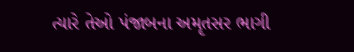ત્યારે તેઓ પંજાબના અમૃતસર ભાગી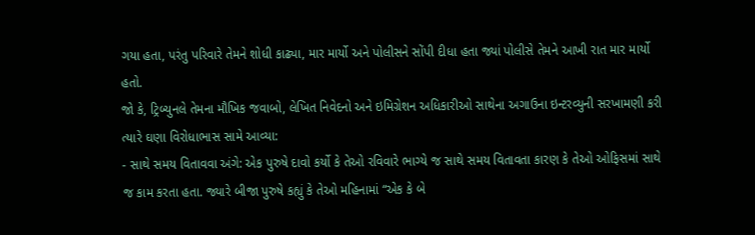ગયા હતા, પરંતુ પરિવારે તેમને શોધી કાઢ્યા, માર માર્યો અને પોલીસને સોંપી દીધા હતા જ્યાં પોલીસે તેમને આખી રાત માર માર્યો હતો.
જો કે, ટ્રિબ્યુનલે તેમના મૌખિક જવાબો, લેખિત નિવેદનો અને ઇમિગ્રેશન અધિકારીઓ સાથેના અગાઉના ઇન્ટરવ્યુની સરખામણી કરી ત્યારે ઘણા વિરોધાભાસ સામે આવ્યા:
- સાથે સમય વિતાવવા અંગે: એક પુરુષે દાવો કર્યો કે તેઓ રવિવારે ભાગ્યે જ સાથે સમય વિતાવતા કારણ કે તેઓ ઓફિસમાં સાથે જ કામ કરતા હતા. જ્યારે બીજા પુરુષે કહ્યું કે તેઓ મહિનામાં “એક કે બે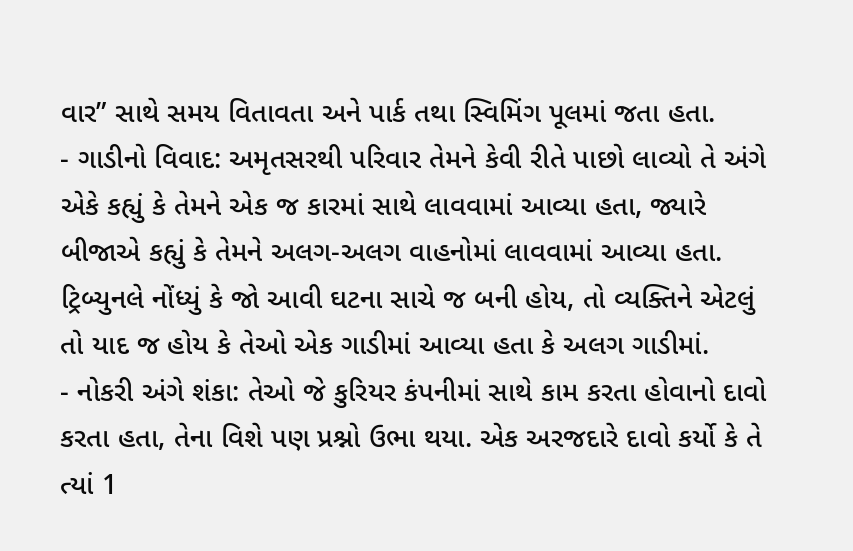વાર” સાથે સમય વિતાવતા અને પાર્ક તથા સ્વિમિંગ પૂલમાં જતા હતા.
- ગાડીનો વિવાદ: અમૃતસરથી પરિવાર તેમને કેવી રીતે પાછો લાવ્યો તે અંગે એકે કહ્યું કે તેમને એક જ કારમાં સાથે લાવવામાં આવ્યા હતા, જ્યારે બીજાએ કહ્યું કે તેમને અલગ-અલગ વાહનોમાં લાવવામાં આવ્યા હતા. ટ્રિબ્યુનલે નોંધ્યું કે જો આવી ઘટના સાચે જ બની હોય, તો વ્યક્તિને એટલું તો યાદ જ હોય કે તેઓ એક ગાડીમાં આવ્યા હતા કે અલગ ગાડીમાં.
- નોકરી અંગે શંકા: તેઓ જે કુરિયર કંપનીમાં સાથે કામ કરતા હોવાનો દાવો કરતા હતા, તેના વિશે પણ પ્રશ્નો ઉભા થયા. એક અરજદારે દાવો કર્યો કે તે ત્યાં 1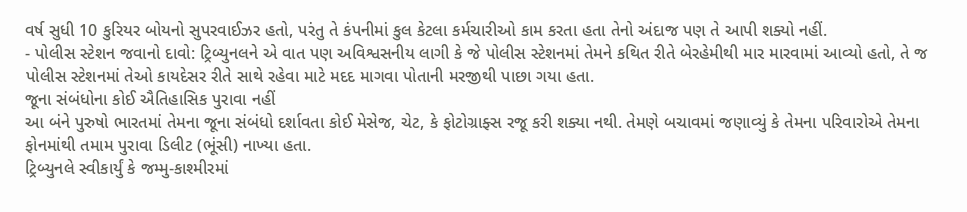વર્ષ સુધી 10 કુરિયર બોયનો સુપરવાઈઝર હતો, પરંતુ તે કંપનીમાં કુલ કેટલા કર્મચારીઓ કામ કરતા હતા તેનો અંદાજ પણ તે આપી શક્યો નહીં.
- પોલીસ સ્ટેશન જવાનો દાવો: ટ્રિબ્યુનલને એ વાત પણ અવિશ્વસનીય લાગી કે જે પોલીસ સ્ટેશનમાં તેમને કથિત રીતે બેરહેમીથી માર મારવામાં આવ્યો હતો, તે જ પોલીસ સ્ટેશનમાં તેઓ કાયદેસર રીતે સાથે રહેવા માટે મદદ માગવા પોતાની મરજીથી પાછા ગયા હતા.
જૂના સંબંધોના કોઈ ઐતિહાસિક પુરાવા નહીં
આ બંને પુરુષો ભારતમાં તેમના જૂના સંબંધો દર્શાવતા કોઈ મેસેજ, ચેટ, કે ફોટોગ્રાફ્સ રજૂ કરી શક્યા નથી. તેમણે બચાવમાં જણાવ્યું કે તેમના પરિવારોએ તેમના ફોનમાંથી તમામ પુરાવા ડિલીટ (ભૂંસી) નાખ્યા હતા.
ટ્રિબ્યુનલે સ્વીકાર્યું કે જમ્મુ-કાશ્મીરમાં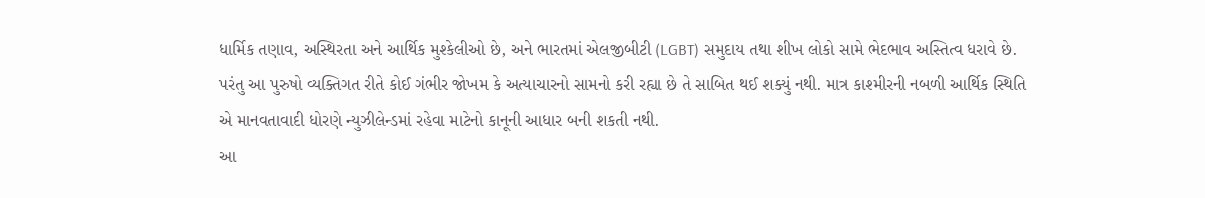ધાર્મિક તણાવ, અસ્થિરતા અને આર્થિક મુશ્કેલીઓ છે, અને ભારતમાં એલજીબીટી (LGBT) સમુદાય તથા શીખ લોકો સામે ભેદભાવ અસ્તિત્વ ધરાવે છે. પરંતુ આ પુરુષો વ્યક્તિગત રીતે કોઈ ગંભીર જોખમ કે અત્યાચારનો સામનો કરી રહ્યા છે તે સાબિત થઈ શક્યું નથી. માત્ર કાશ્મીરની નબળી આર્થિક સ્થિતિ એ માનવતાવાદી ધોરણે ન્યુઝીલેન્ડમાં રહેવા માટેનો કાનૂની આધાર બની શકતી નથી.
આ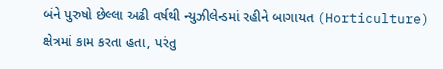બંને પુરુષો છેલ્લા અઢી વર્ષથી ન્યુઝીલેન્ડમાં રહીને બાગાયત (Horticulture) ક્ષેત્રમાં કામ કરતા હતા, પરંતુ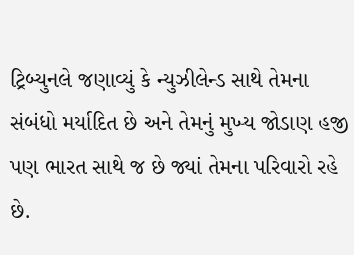ટ્રિબ્યુનલે જણાવ્યું કે ન્યુઝીલેન્ડ સાથે તેમના સંબંધો મર્યાદિત છે અને તેમનું મુખ્ય જોડાણ હજી પણ ભારત સાથે જ છે જ્યાં તેમના પરિવારો રહે છે.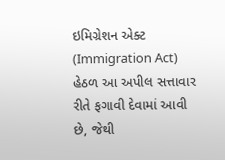ઇમિગ્રેશન એક્ટ (Immigration Act) હેઠળ આ અપીલ સત્તાવાર રીતે ફગાવી દેવામાં આવી છે, જેથી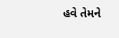હવે તેમને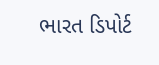ભારત ડિપોર્ટ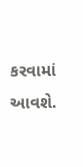કરવામાં આવશે.